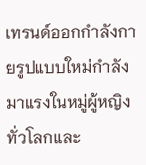เทรนด์ออกกำลังกายรูปแบบใหม่กำลังมาแรงในหมู่ผู้หญิงทั่วโลกและ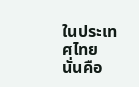ในประเทศไทย นั่นคือ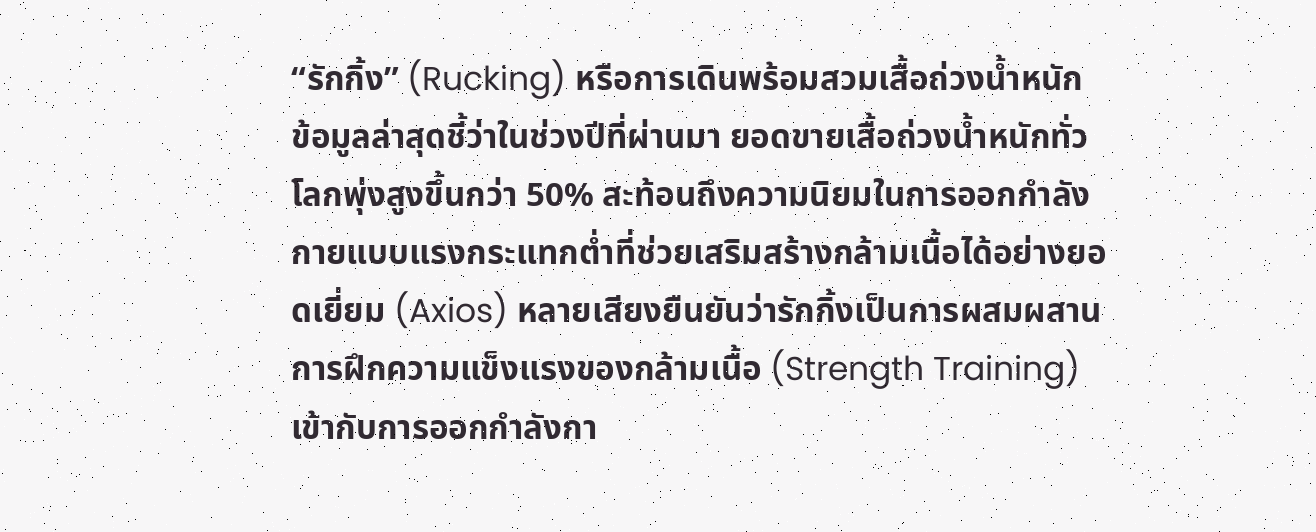“รักกิ้ง” (Rucking) หรือการเดินพร้อมสวมเสื้อถ่วงน้ำหนัก ข้อมูลล่าสุดชี้ว่าในช่วงปีที่ผ่านมา ยอดขายเสื้อถ่วงน้ำหนักทั่วโลกพุ่งสูงขึ้นกว่า 50% สะท้อนถึงความนิยมในการออกกำลังกายแบบแรงกระแทกต่ำที่ช่วยเสริมสร้างกล้ามเนื้อได้อย่างยอดเยี่ยม (Axios) หลายเสียงยืนยันว่ารักกิ้งเป็นการผสมผสานการฝึกความแข็งแรงของกล้ามเนื้อ (Strength Training) เข้ากับการออกกำลังกา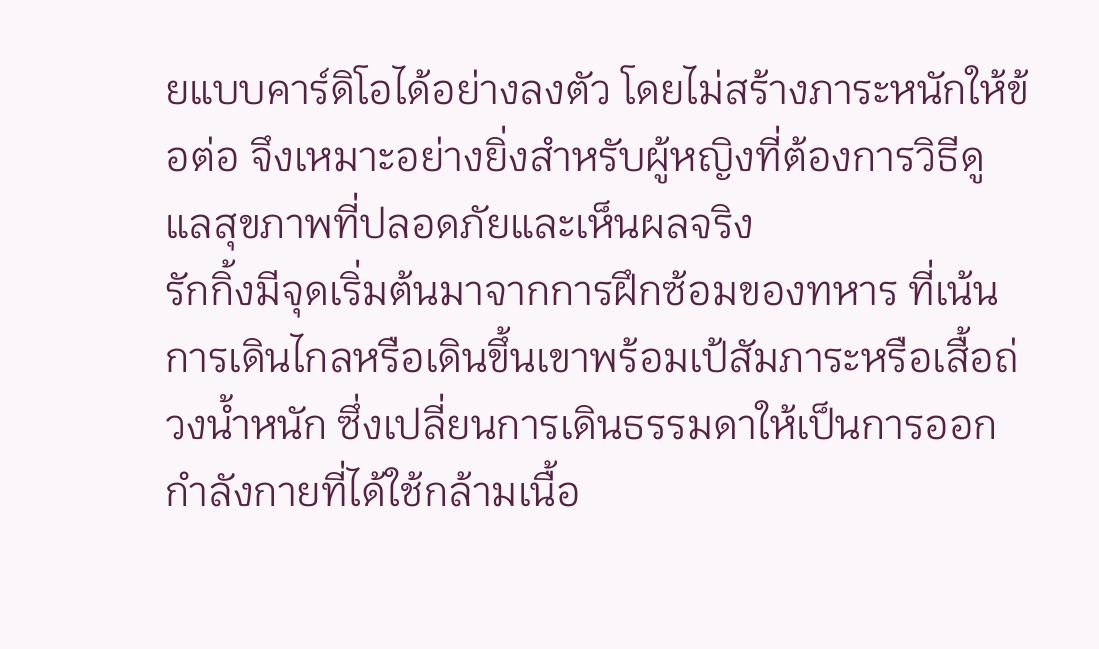ยแบบคาร์ดิโอได้อย่างลงตัว โดยไม่สร้างภาระหนักให้ข้อต่อ จึงเหมาะอย่างยิ่งสำหรับผู้หญิงที่ต้องการวิธีดูแลสุขภาพที่ปลอดภัยและเห็นผลจริง
รักกิ้งมีจุดเริ่มต้นมาจากการฝึกซ้อมของทหาร ที่เน้นการเดินไกลหรือเดินขึ้นเขาพร้อมเป้สัมภาระหรือเสื้อถ่วงน้ำหนัก ซึ่งเปลี่ยนการเดินธรรมดาให้เป็นการออกกำลังกายที่ได้ใช้กล้ามเนื้อ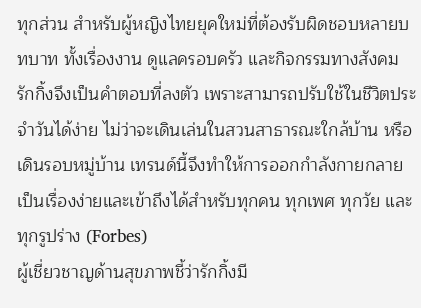ทุกส่วน สำหรับผู้หญิงไทยยุคใหม่ที่ต้องรับผิดชอบหลายบทบาท ทั้งเรื่องงาน ดูแลครอบครัว และกิจกรรมทางสังคม รักกิ้งจึงเป็นคำตอบที่ลงตัว เพราะสามารถปรับใช้ในชีวิตประจำวันได้ง่าย ไม่ว่าจะเดินเล่นในสวนสาธารณะใกล้บ้าน หรือเดินรอบหมู่บ้าน เทรนด์นี้จึงทำให้การออกกำลังกายกลายเป็นเรื่องง่ายและเข้าถึงได้สำหรับทุกคน ทุกเพศ ทุกวัย และทุกรูปร่าง (Forbes)
ผู้เชี่ยวชาญด้านสุขภาพชี้ว่ารักกิ้งมี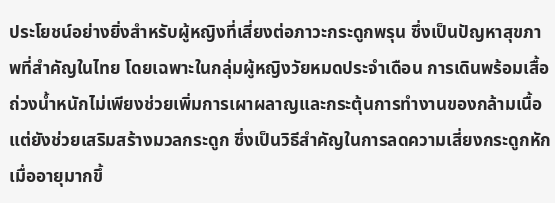ประโยชน์อย่างยิ่งสำหรับผู้หญิงที่เสี่ยงต่อภาวะกระดูกพรุน ซึ่งเป็นปัญหาสุขภาพที่สำคัญในไทย โดยเฉพาะในกลุ่มผู้หญิงวัยหมดประจำเดือน การเดินพร้อมเสื้อถ่วงน้ำหนักไม่เพียงช่วยเพิ่มการเผาผลาญและกระตุ้นการทำงานของกล้ามเนื้อ แต่ยังช่วยเสริมสร้างมวลกระดูก ซึ่งเป็นวิธีสำคัญในการลดความเสี่ยงกระดูกหักเมื่ออายุมากขึ้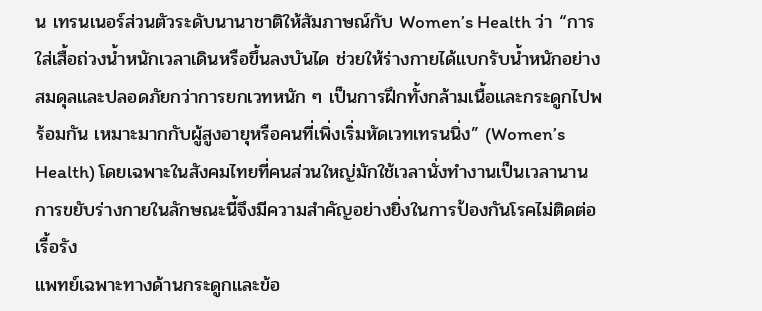น เทรนเนอร์ส่วนตัวระดับนานาชาติให้สัมภาษณ์กับ Women’s Health ว่า “การใส่เสื้อถ่วงน้ำหนักเวลาเดินหรือขึ้นลงบันได ช่วยให้ร่างกายได้แบกรับน้ำหนักอย่างสมดุลและปลอดภัยกว่าการยกเวทหนัก ๆ เป็นการฝึกทั้งกล้ามเนื้อและกระดูกไปพร้อมกัน เหมาะมากกับผู้สูงอายุหรือคนที่เพิ่งเริ่มหัดเวทเทรนนิ่ง” (Women’s Health) โดยเฉพาะในสังคมไทยที่คนส่วนใหญ่มักใช้เวลานั่งทำงานเป็นเวลานาน การขยับร่างกายในลักษณะนี้จึงมีความสำคัญอย่างยิ่งในการป้องกันโรคไม่ติดต่อเรื้อรัง
แพทย์เฉพาะทางด้านกระดูกและข้อ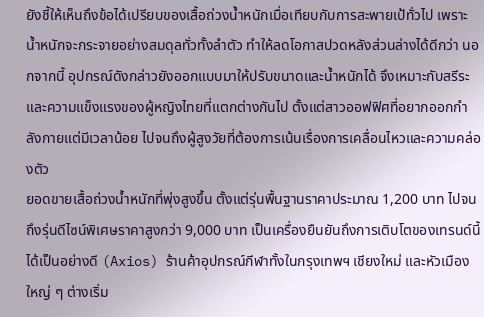ยังชี้ให้เห็นถึงข้อได้เปรียบของเสื้อถ่วงน้ำหนักเมื่อเทียบกับการสะพายเป้ทั่วไป เพราะน้ำหนักจะกระจายอย่างสมดุลทั่วทั้งลำตัว ทำให้ลดโอกาสปวดหลังส่วนล่างได้ดีกว่า นอกจากนี้ อุปกรณ์ดังกล่าวยังออกแบบมาให้ปรับขนาดและน้ำหนักได้ จึงเหมาะกับสรีระและความแข็งแรงของผู้หญิงไทยที่แตกต่างกันไป ตั้งแต่สาวออฟฟิศที่อยากออกกำลังกายแต่มีเวลาน้อย ไปจนถึงผู้สูงวัยที่ต้องการเน้นเรื่องการเคลื่อนไหวและความคล่องตัว
ยอดขายเสื้อถ่วงน้ำหนักที่พุ่งสูงขึ้น ตั้งแต่รุ่นพื้นฐานราคาประมาณ 1,200 บาท ไปจนถึงรุ่นดีไซน์พิเศษราคาสูงกว่า 9,000 บาท เป็นเครื่องยืนยันถึงการเติบโตของเทรนด์นี้ได้เป็นอย่างดี (Axios) ร้านค้าอุปกรณ์กีฬาทั้งในกรุงเทพฯ เชียงใหม่ และหัวเมืองใหญ่ ๆ ต่างเริ่ม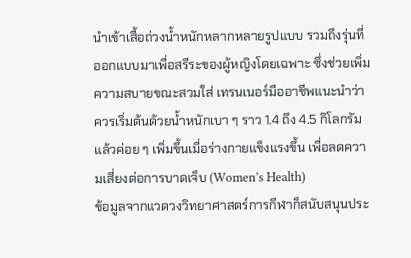นำเข้าเสื้อถ่วงน้ำหนักหลากหลายรูปแบบ รวมถึงรุ่นที่ออกแบบมาเพื่อสรีระของผู้หญิงโดยเฉพาะ ซึ่งช่วยเพิ่มความสบายขณะสวมใส่ เทรนเนอร์มืออาชีพแนะนำว่าควรเริ่มต้นด้วยน้ำหนักเบา ๆ ราว 1.4 ถึง 4.5 กิโลกรัม แล้วค่อย ๆ เพิ่มขึ้นเมื่อร่างกายแข็งแรงขึ้น เพื่อลดความเสี่ยงต่อการบาดเจ็บ (Women’s Health)
ข้อมูลจากแวดวงวิทยาศาสตร์การกีฬาก็สนับสนุนประ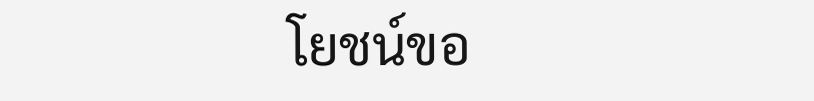โยชน์ขอ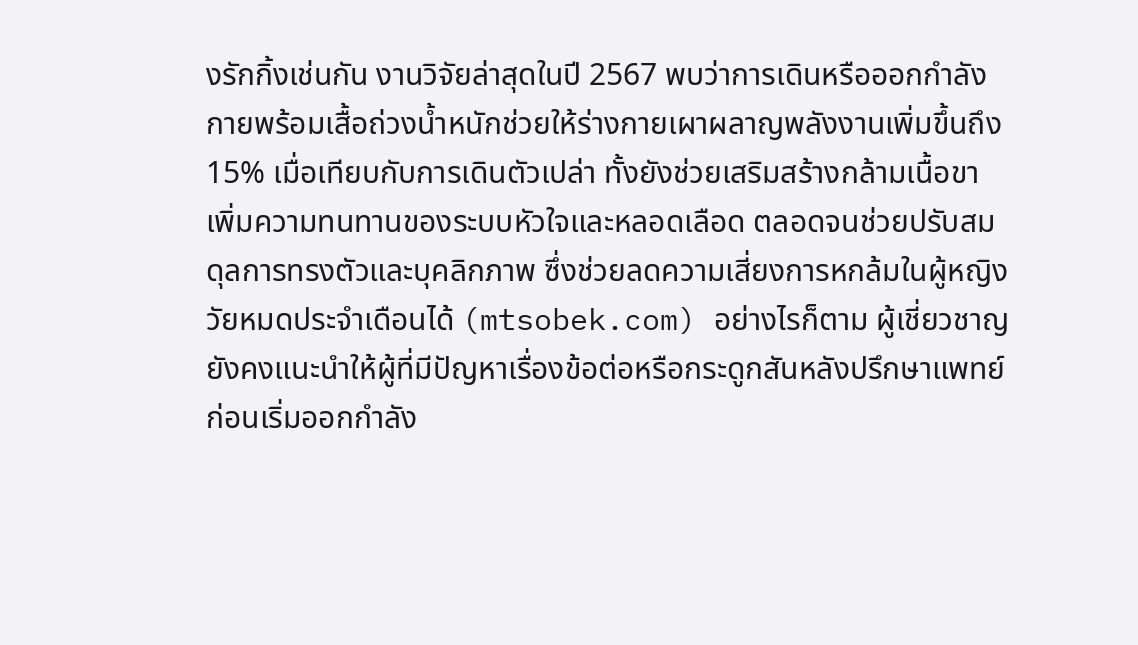งรักกิ้งเช่นกัน งานวิจัยล่าสุดในปี 2567 พบว่าการเดินหรือออกกำลังกายพร้อมเสื้อถ่วงน้ำหนักช่วยให้ร่างกายเผาผลาญพลังงานเพิ่มขึ้นถึง 15% เมื่อเทียบกับการเดินตัวเปล่า ทั้งยังช่วยเสริมสร้างกล้ามเนื้อขา เพิ่มความทนทานของระบบหัวใจและหลอดเลือด ตลอดจนช่วยปรับสมดุลการทรงตัวและบุคลิกภาพ ซึ่งช่วยลดความเสี่ยงการหกล้มในผู้หญิงวัยหมดประจำเดือนได้ (mtsobek.com) อย่างไรก็ตาม ผู้เชี่ยวชาญยังคงแนะนำให้ผู้ที่มีปัญหาเรื่องข้อต่อหรือกระดูกสันหลังปรึกษาแพทย์ก่อนเริ่มออกกำลัง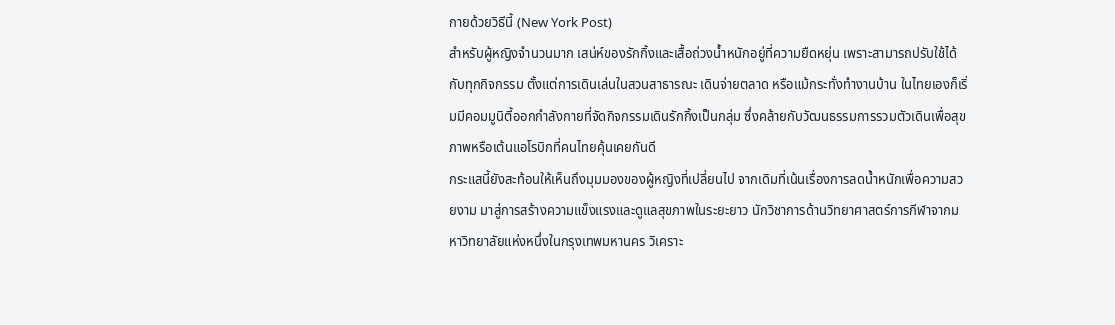กายด้วยวิธีนี้ (New York Post)
สำหรับผู้หญิงจำนวนมาก เสน่ห์ของรักกิ้งและเสื้อถ่วงน้ำหนักอยู่ที่ความยืดหยุ่น เพราะสามารถปรับใช้ได้กับทุกกิจกรรม ตั้งแต่การเดินเล่นในสวนสาธารณะ เดินจ่ายตลาด หรือแม้กระทั่งทำงานบ้าน ในไทยเองก็เริ่มมีคอมมูนิตี้ออกกำลังกายที่จัดกิจกรรมเดินรักกิ้งเป็นกลุ่ม ซึ่งคล้ายกับวัฒนธรรมการรวมตัวเดินเพื่อสุขภาพหรือเต้นแอโรบิกที่คนไทยคุ้นเคยกันดี
กระแสนี้ยังสะท้อนให้เห็นถึงมุมมองของผู้หญิงที่เปลี่ยนไป จากเดิมที่เน้นเรื่องการลดน้ำหนักเพื่อความสวยงาม มาสู่การสร้างความแข็งแรงและดูแลสุขภาพในระยะยาว นักวิชาการด้านวิทยาศาสตร์การกีฬาจากมหาวิทยาลัยแห่งหนึ่งในกรุงเทพมหานคร วิเคราะ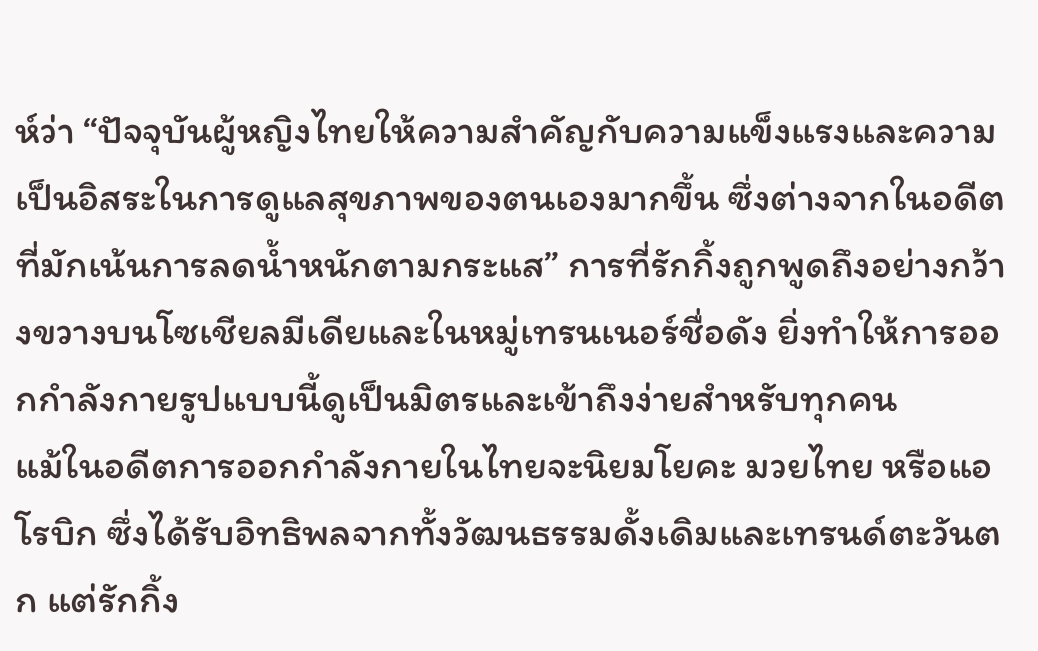ห์ว่า “ปัจจุบันผู้หญิงไทยให้ความสำคัญกับความแข็งแรงและความเป็นอิสระในการดูแลสุขภาพของตนเองมากขึ้น ซึ่งต่างจากในอดีตที่มักเน้นการลดน้ำหนักตามกระแส” การที่รักกิ้งถูกพูดถึงอย่างกว้างขวางบนโซเชียลมีเดียและในหมู่เทรนเนอร์ชื่อดัง ยิ่งทำให้การออกกำลังกายรูปแบบนี้ดูเป็นมิตรและเข้าถึงง่ายสำหรับทุกคน
แม้ในอดีตการออกกำลังกายในไทยจะนิยมโยคะ มวยไทย หรือแอโรบิก ซึ่งได้รับอิทธิพลจากทั้งวัฒนธรรมดั้งเดิมและเทรนด์ตะวันตก แต่รักกิ้ง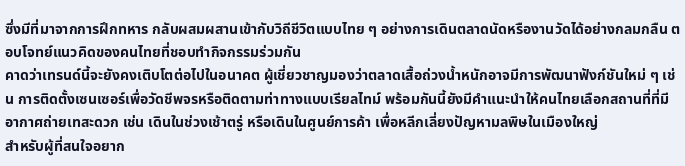ซึ่งมีที่มาจากการฝึกทหาร กลับผสมผสานเข้ากับวิถีชีวิตแบบไทย ๆ อย่างการเดินตลาดนัดหรืองานวัดได้อย่างกลมกลืน ตอบโจทย์แนวคิดของคนไทยที่ชอบทำกิจกรรมร่วมกัน
คาดว่าเทรนด์นี้จะยังคงเติบโตต่อไปในอนาคต ผู้เชี่ยวชาญมองว่าตลาดเสื้อถ่วงน้ำหนักอาจมีการพัฒนาฟังก์ชันใหม่ ๆ เช่น การติดตั้งเซนเซอร์เพื่อวัดชีพจรหรือติดตามท่าทางแบบเรียลไทม์ พร้อมกันนี้ยังมีคำแนะนำให้คนไทยเลือกสถานที่ที่มีอากาศถ่ายเทสะดวก เช่น เดินในช่วงเช้าตรู่ หรือเดินในศูนย์การค้า เพื่อหลีกเลี่ยงปัญหามลพิษในเมืองใหญ่
สำหรับผู้ที่สนใจอยาก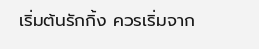เริ่มต้นรักกิ้ง ควรเริ่มจาก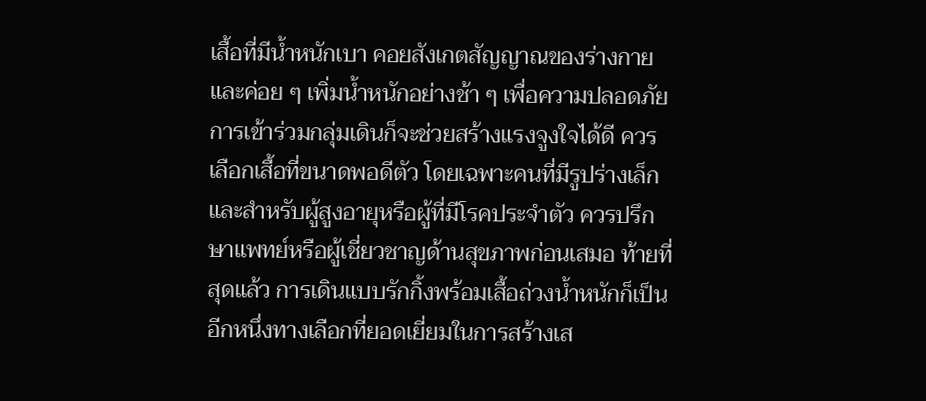เสื้อที่มีน้ำหนักเบา คอยสังเกตสัญญาณของร่างกาย และค่อย ๆ เพิ่มน้ำหนักอย่างช้า ๆ เพื่อความปลอดภัย การเข้าร่วมกลุ่มเดินก็จะช่วยสร้างแรงจูงใจได้ดี ควรเลือกเสื้อที่ขนาดพอดีตัว โดยเฉพาะคนที่มีรูปร่างเล็ก และสำหรับผู้สูงอายุหรือผู้ที่มีโรคประจำตัว ควรปรึกษาแพทย์หรือผู้เชี่ยวชาญด้านสุขภาพก่อนเสมอ ท้ายที่สุดแล้ว การเดินแบบรักกิ้งพร้อมเสื้อถ่วงน้ำหนักก็เป็นอีกหนึ่งทางเลือกที่ยอดเยี่ยมในการสร้างเส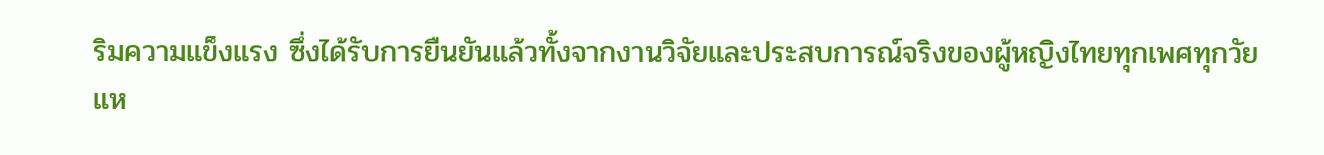ริมความแข็งแรง ซึ่งได้รับการยืนยันแล้วทั้งจากงานวิจัยและประสบการณ์จริงของผู้หญิงไทยทุกเพศทุกวัย
แห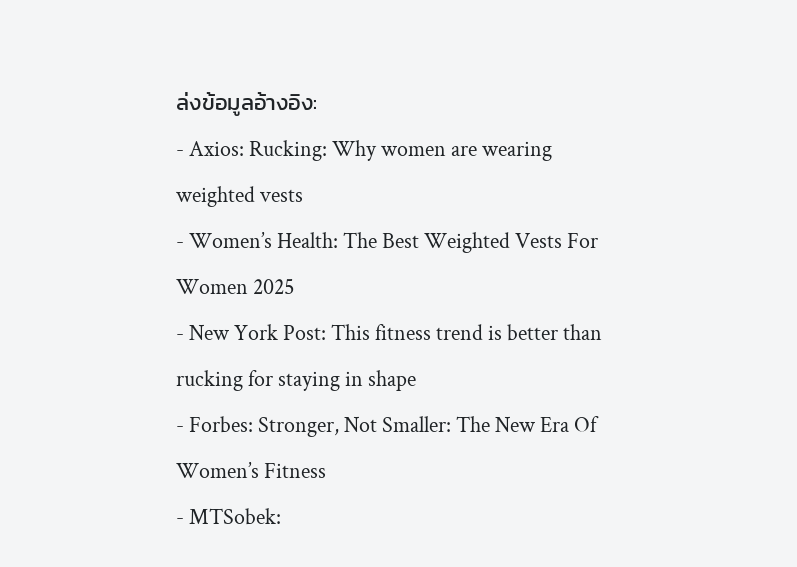ล่งข้อมูลอ้างอิง:
- Axios: Rucking: Why women are wearing weighted vests
- Women’s Health: The Best Weighted Vests For Women 2025
- New York Post: This fitness trend is better than rucking for staying in shape
- Forbes: Stronger, Not Smaller: The New Era Of Women’s Fitness
- MTSobek: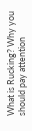What is Rucking? Why you should pay attention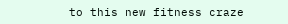to this new fitness craze